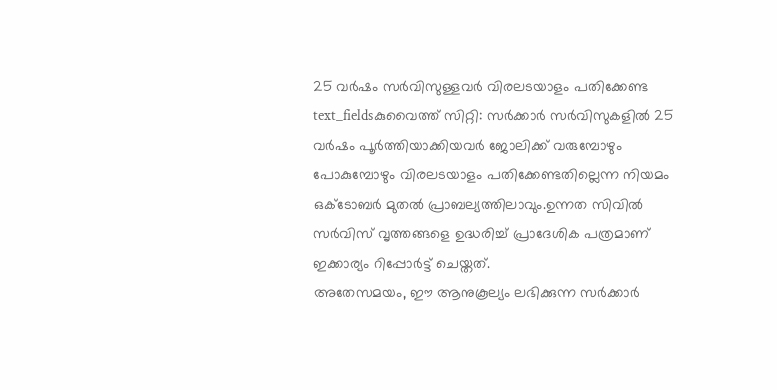25 വർഷം സർവിസുള്ളവർ വിരലടയാളം പതിക്കേണ്ട
text_fieldsകുവൈത്ത് സിറ്റി: സർക്കാർ സർവിസുകളിൽ 25 വർഷം പൂർത്തിയാക്കിയവർ ജോലിക്ക് വരുമ്പോഴും പോകുമ്പോഴും വിരലടയാളം പതിക്കേണ്ടതില്ലെന്ന നിയമം ഒക്ടോബർ മുതൽ പ്രാബല്യത്തിലാവും.ഉന്നത സിവിൽ സർവിസ് വൃത്തങ്ങളെ ഉദ്ധരിച്ച് പ്രാദേശിക പത്രമാണ് ഇക്കാര്യം റിപ്പോർട്ട് ചെയ്തത്.
അതേസമയം, ഈ ആനുകൂല്യം ലഭിക്കുന്ന സർക്കാർ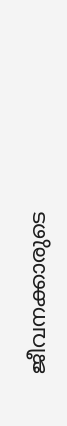ജീവനക്കാരുടെ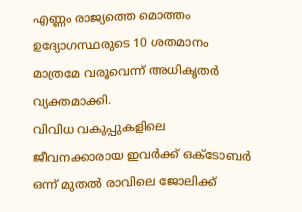എണ്ണം രാജ്യത്തെ മൊത്തം ഉദ്യോഗസ്ഥരുടെ 10 ശതമാനം മാത്രമേ വരൂവെന്ന് അധികൃതർ വ്യക്തമാക്കി.
വിവിധ വകുപ്പുകളിലെ ജീവനക്കാരായ ഇവർക്ക് ഒക്ടോബർ ഒന്ന് മുതൽ രാവിലെ ജോലിക്ക്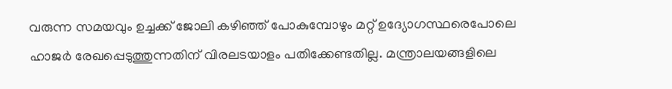വരുന്ന സമയവും ഉച്ചക്ക് ജോലി കഴിഞ്ഞ് പോകുമ്പോഴും മറ്റ് ഉദ്യോഗസ്ഥരെപോലെ ഹാജർ രേഖപ്പെടുത്തുന്നതിന് വിരലടയാളം പതിക്കേണ്ടതില്ല. മന്ത്രാലയങ്ങളിലെ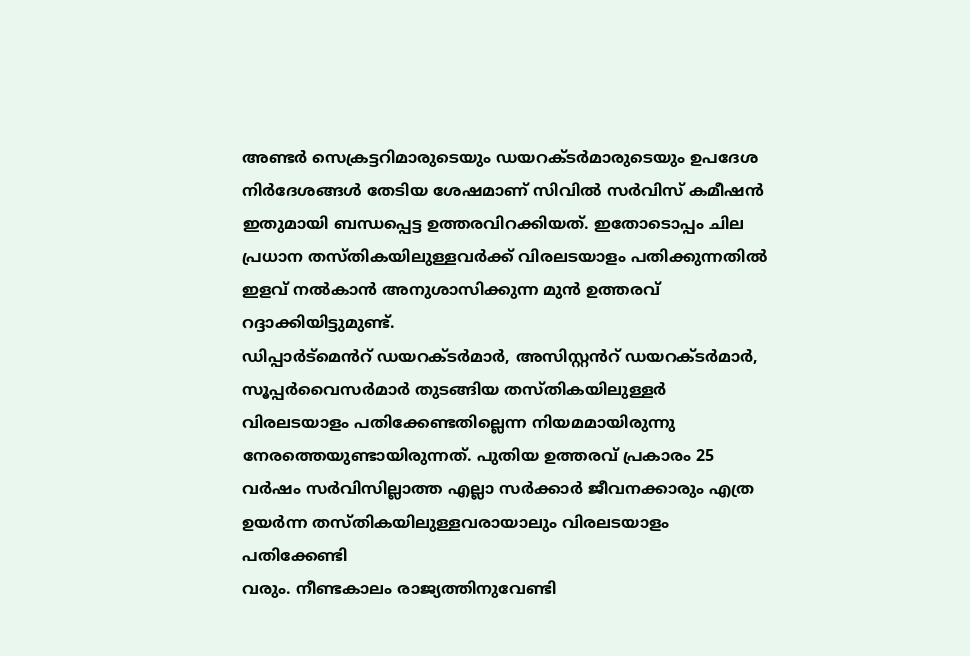അണ്ടർ സെക്രട്ടറിമാരുടെയും ഡയറക്ടർമാരുടെയും ഉപദേശ നിർദേശങ്ങൾ തേടിയ ശേഷമാണ് സിവിൽ സർവിസ് കമീഷൻ ഇതുമായി ബന്ധപ്പെട്ട ഉത്തരവിറക്കിയത്. ഇതോടൊപ്പം ചില പ്രധാന തസ്തികയിലുള്ളവർക്ക് വിരലടയാളം പതിക്കുന്നതിൽ ഇളവ് നൽകാൻ അനുശാസിക്കുന്ന മുൻ ഉത്തരവ് റദ്ദാക്കിയിട്ടുമുണ്ട്.
ഡിപ്പാർട്മെൻറ് ഡയറക്ടർമാർ, അസിസ്റ്റൻറ് ഡയറക്ടർമാർ, സൂപ്പർവൈസർമാർ തുടങ്ങിയ തസ്തികയിലുള്ളർ വിരലടയാളം പതിക്കേണ്ടതില്ലെന്ന നിയമമായിരുന്നു നേരത്തെയുണ്ടായിരുന്നത്. പുതിയ ഉത്തരവ് പ്രകാരം 25 വർഷം സർവിസില്ലാത്ത എല്ലാ സർക്കാർ ജീവനക്കാരും എത്ര ഉയർന്ന തസ്തികയിലുള്ളവരായാലും വിരലടയാളം പതിക്കേണ്ടി
വരും. നീണ്ടകാലം രാജ്യത്തിനുവേണ്ടി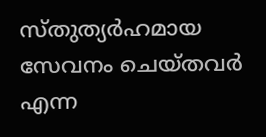സ്തുത്യർഹമായ സേവനം ചെയ്തവർ എന്ന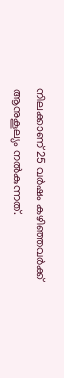നിലക്കാണ് 25 വർഷം കഴിഞ്ഞവർക്ക് ആനുകൂല്യം നൽകുന്നത്.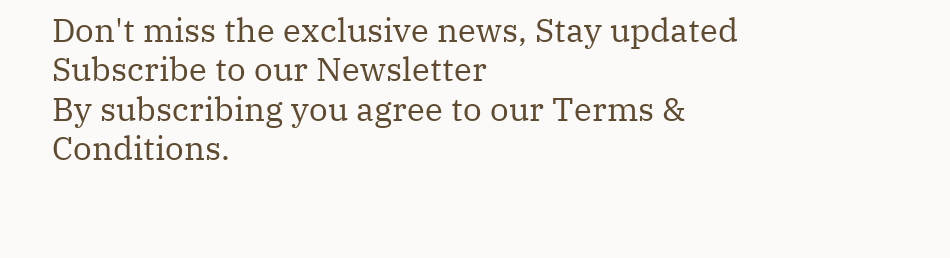Don't miss the exclusive news, Stay updated
Subscribe to our Newsletter
By subscribing you agree to our Terms & Conditions.